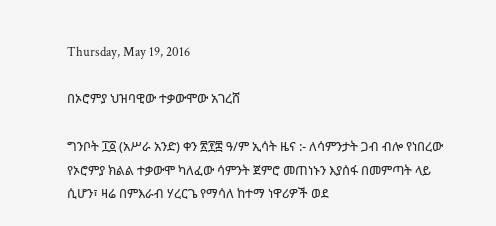Thursday, May 19, 2016

በኦሮምያ ህዝባዊው ተቃውሞው አገረሸ

ግንቦት ፲፩ (አሥራ አንድ) ቀን ፳፻፰ ዓ/ም ኢሳት ዜና :- ለሳምንታት ጋብ ብሎ የነበረው የኦሮምያ ክልል ተቃውሞ ካለፈው ሳምንት ጀምሮ መጠነኑን እያሰፋ በመምጣት ላይ ሲሆን፣ ዛሬ በምእራብ ሃረርጌ የማሳለ ከተማ ነዋሪዎች ወደ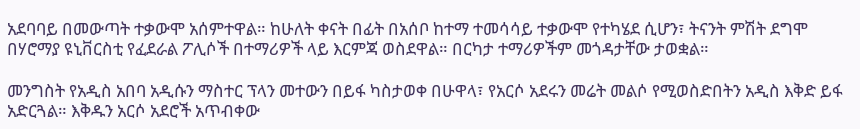አደባባይ በመውጣት ተቃውሞ አሰምተዋል። ከሁለት ቀናት በፊት በአሰቦ ከተማ ተመሳሳይ ተቃውሞ የተካሄደ ሲሆን፣ ትናንት ምሽት ደግሞ በሃሮማያ ዩኒቨርስቲ የፈደራል ፖሊሶች በተማሪዎች ላይ እርምጃ ወስደዋል። በርካታ ተማሪዎችም መጎዳታቸው ታወቋል።

መንግስት የአዲስ አበባ አዲሱን ማስተር ፕላን መተውን በይፋ ካስታወቀ በሁዋላ፣ የአርሶ አደሩን መሬት መልሶ የሚወስድበትን አዲስ እቅድ ይፋ አድርጓል። እቅዱን አርሶ አደሮች አጥብቀው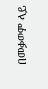በመቃወም ላይ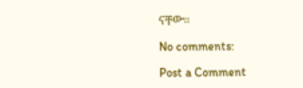ናቸው።

No comments:

Post a Comment